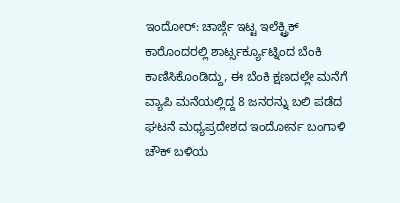ಇಂದೋರ್: ಚಾರ್ಜ್ಗೆ ಇಟ್ಟ ಇಲೆಕ್ಟ್ರಿಕ್ ಕಾರೊಂದರಲ್ಲಿ ಶಾರ್ಟ್ಸರ್ಕ್ಯೂಟ್ನಿಂದ ಬೆಂಕಿ ಕಾಣಿಸಿಕೊಂಡಿದ್ದು, ಈ ಬೆಂಕಿ ಕ್ಷಣದಲ್ಲೇ ಮನೆಗೆ ವ್ಯಾಪಿ ಮನೆಯಲ್ಲಿದ್ದ 8 ಜನರನ್ನು ಬಲಿ ಪಡೆದ ಘಟನೆ ಮಧ್ಯಪ್ರದೇಶದ ಇಂದೋರ್ನ ಬಂಗಾಳಿ ಚೌಕ್ ಬಳಿಯ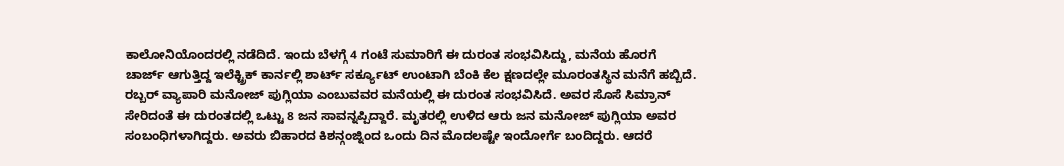ಕಾಲೋನಿಯೊಂದರಲ್ಲಿ ನಡೆದಿದೆ. ಇಂದು ಬೆಳಗ್ಗೆ 4 ಗಂಟೆ ಸುಮಾರಿಗೆ ಈ ದುರಂತ ಸಂಭವಿಸಿದ್ದು, ಮನೆಯ ಹೊರಗೆ ಚಾರ್ಜ್ ಆಗುತ್ತಿದ್ದ ಇಲೆಕ್ಟ್ರಿಕ್ ಕಾರ್ನಲ್ಲಿ ಶಾರ್ಟ್ ಸರ್ಕ್ಯೂಟ್ ಉಂಟಾಗಿ ಬೆಂಕಿ ಕೆಲ ಕ್ಷಣದಲ್ಲೇ ಮೂರಂತಸ್ಥಿನ ಮನೆಗೆ ಹಬ್ಬಿದೆ. ರಬ್ಬರ್ ವ್ಯಾಪಾರಿ ಮನೋಜ್ ಪುಗ್ಲಿಯಾ ಎಂಬುವವರ ಮನೆಯಲ್ಲಿ ಈ ದುರಂತ ಸಂಭವಿಸಿದೆ. ಅವರ ಸೊಸೆ ಸಿಮ್ರಾನ್ ಸೇರಿದಂತೆ ಈ ದುರಂತದಲ್ಲಿ ಒಟ್ಟು 8 ಜನ ಸಾವನ್ನಪ್ಪಿದ್ದಾರೆ. ಮೃತರಲ್ಲಿ ಉಳಿದ ಆರು ಜನ ಮನೋಜ್ ಪುಗ್ಲಿಯಾ ಅವರ ಸಂಬಂಧಿಗಳಾಗಿದ್ದರು. ಅವರು ಬಿಹಾರದ ಕಿಶನ್ಗಂಜ್ನಿಂದ ಒಂದು ದಿನ ಮೊದಲಷ್ಟೇ ಇಂದೋರ್ಗೆ ಬಂದಿದ್ದರು. ಆದರೆ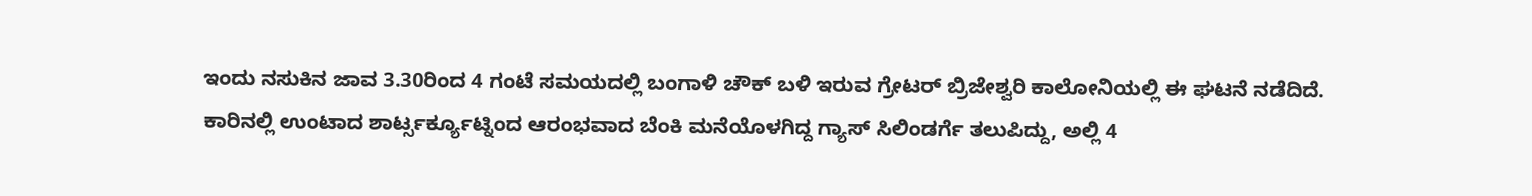ಇಂದು ನಸುಕಿನ ಜಾವ 3.30ರಿಂದ 4 ಗಂಟೆ ಸಮಯದಲ್ಲಿ ಬಂಗಾಳಿ ಚೌಕ್ ಬಳಿ ಇರುವ ಗ್ರೇಟರ್ ಬ್ರಿಜೇಶ್ವರಿ ಕಾಲೋನಿಯಲ್ಲಿ ಈ ಘಟನೆ ನಡೆದಿದೆ.
ಕಾರಿನಲ್ಲಿ ಉಂಟಾದ ಶಾರ್ಟ್ಸರ್ಕ್ಯೂಟ್ನಿಂದ ಆರಂಭವಾದ ಬೆಂಕಿ ಮನೆಯೊಳಗಿದ್ದ ಗ್ಯಾಸ್ ಸಿಲಿಂಡರ್ಗೆ ತಲುಪಿದ್ದು, ಅಲ್ಲಿ 4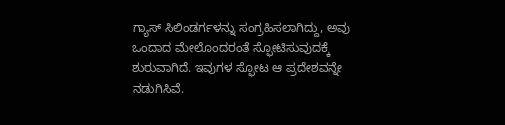ಗ್ಯಾಸ್ ಸಿಲಿಂಡರ್ಗಳನ್ನು ಸಂಗ್ರಹಿಸಲಾಗಿದ್ದು, ಅವು ಒಂದಾದ ಮೇಲೊಂದರಂತೆ ಸ್ಫೋಟಿಸುವುದಕ್ಕೆ ಶುರುವಾಗಿದೆ. ಇವುಗಳ ಸ್ಫೋಟ ಆ ಪ್ರದೇಶವನ್ನೇ ನಡುಗಿಸಿವೆ.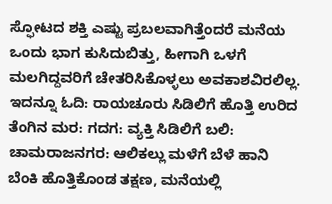ಸ್ಫೋಟದ ಶಕ್ತಿ ಎಷ್ಟು ಪ್ರಬಲವಾಗಿತ್ತೆಂದರೆ ಮನೆಯ ಒಂದು ಭಾಗ ಕುಸಿದುಬಿತ್ತು, ಹೀಗಾಗಿ ಒಳಗೆ ಮಲಗಿದ್ದವರಿಗೆ ಚೇತರಿಸಿಕೊಳ್ಳಲು ಅವಕಾಶವಿರಲಿಲ್ಲ.
ಇದನ್ನೂ ಓದಿ: ರಾಯಚೂರು ಸಿಡಿಲಿಗೆ ಹೊತ್ತಿ ಉರಿದ ತೆಂಗಿನ ಮರ: ಗದಗ: ವ್ಯಕ್ತಿ ಸಿಡಿಲಿಗೆ ಬಲಿ: ಚಾಮರಾಜನಗರ: ಆಲಿಕಲ್ಲು ಮಳೆಗೆ ಬೆಳೆ ಹಾನಿ
ಬೆಂಕಿ ಹೊತ್ತಿಕೊಂಡ ತಕ್ಷಣ, ಮನೆಯಲ್ಲಿ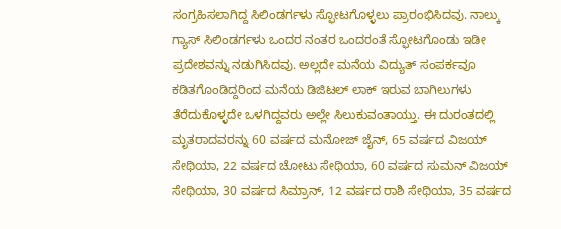ಸಂಗ್ರಹಿಸಲಾಗಿದ್ದ ಸಿಲಿಂಡರ್ಗಳು ಸ್ಫೋಟಗೊಳ್ಳಲು ಪ್ರಾರಂಭಿಸಿದವು. ನಾಲ್ಕು ಗ್ಯಾಸ್ ಸಿಲಿಂಡರ್ಗಳು ಒಂದರ ನಂತರ ಒಂದರಂತೆ ಸ್ಫೋಟಗೊಂಡು ಇಡೀ ಪ್ರದೇಶವನ್ನು ನಡುಗಿಸಿದವು. ಅಲ್ಲದೇ ಮನೆಯ ವಿದ್ಯುತ್ ಸಂಪರ್ಕವೂ ಕಡಿತಗೊಂಡಿದ್ದರಿಂದ ಮನೆಯ ಡಿಜಿಟಲ್ ಲಾಕ್ ಇರುವ ಬಾಗಿಲುಗಳು ತೆರೆದುಕೊಳ್ಳದೇ ಒಳಗಿದ್ದವರು ಅಲ್ಲೇ ಸಿಲುಕುವಂತಾಯ್ತು. ಈ ದುರಂತದಲ್ಲಿ ಮೃತರಾದವರನ್ನು 60 ವರ್ಷದ ಮನೋಜ್ ಜೈನ್, 65 ವರ್ಷದ ವಿಜಯ್ ಸೇಥಿಯಾ, 22 ವರ್ಷದ ಚೋಟು ಸೇಥಿಯಾ, 60 ವರ್ಷದ ಸುಮನ್ ವಿಜಯ್ ಸೇಥಿಯಾ, 30 ವರ್ಷದ ಸಿಮ್ರಾನ್, 12 ವರ್ಷದ ರಾಶಿ ಸೇಥಿಯಾ, 35 ವರ್ಷದ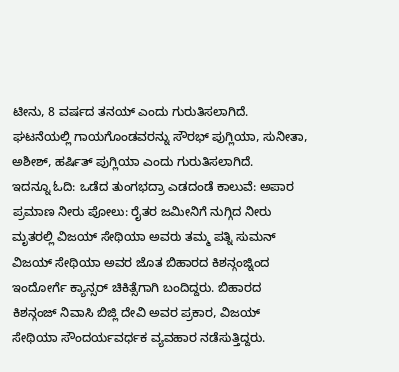ಟೀನು, 8 ವರ್ಷದ ತನಯ್ ಎಂದು ಗುರುತಿಸಲಾಗಿದೆ. ಘಟನೆಯಲ್ಲಿ ಗಾಯಗೊಂಡವರನ್ನು ಸೌರಭ್ ಪುಗ್ಲಿಯಾ, ಸುನೀತಾ, ಅಶೀಶ್, ಹರ್ಷಿತ್ ಪುಗ್ಲಿಯಾ ಎಂದು ಗುರುತಿಸಲಾಗಿದೆ.
ಇದನ್ನೂ ಓದಿ: ಒಡೆದ ತುಂಗಭದ್ರಾ ಎಡದಂಡೆ ಕಾಲುವೆ: ಅಪಾರ ಪ್ರಮಾಣ ನೀರು ಪೋಲು: ರೈತರ ಜಮೀನಿಗೆ ನುಗ್ಗಿದ ನೀರು
ಮೃತರಲ್ಲಿ ವಿಜಯ್ ಸೇಥಿಯಾ ಅವರು ತಮ್ಮ ಪತ್ನಿ ಸುಮನ್ ವಿಜಯ್ ಸೇಥಿಯಾ ಅವರ ಜೊತ ಬಿಹಾರದ ಕಿಶನ್ಗಂಜ್ನಿಂದ ಇಂದೋರ್ಗೆ ಕ್ಯಾನ್ಸರ್ ಚಿಕಿತ್ಸೆಗಾಗಿ ಬಂದಿದ್ದರು. ಬಿಹಾರದ ಕಿಶನ್ಗಂಜ್ ನಿವಾಸಿ ಬಿಜ್ಲಿ ದೇವಿ ಅವರ ಪ್ರಕಾರ, ವಿಜಯ್ ಸೇಥಿಯಾ ಸೌಂದರ್ಯವರ್ಧಕ ವ್ಯವಹಾರ ನಡೆಸುತ್ತಿದ್ದರು.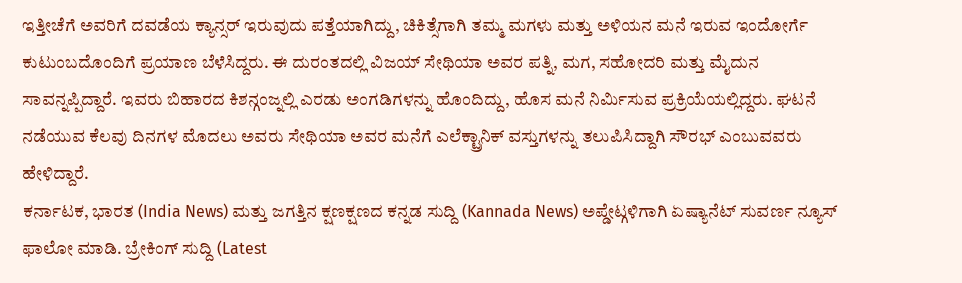ಇತ್ತೀಚೆಗೆ ಅವರಿಗೆ ದವಡೆಯ ಕ್ಯಾನ್ಸರ್ ಇರುವುದು ಪತ್ತೆಯಾಗಿದ್ದು, ಚಿಕಿತ್ಸೆಗಾಗಿ ತಮ್ಮ ಮಗಳು ಮತ್ತು ಅಳಿಯನ ಮನೆ ಇರುವ ಇಂದೋರ್ಗೆ ಕುಟುಂಬದೊಂದಿಗೆ ಪ್ರಯಾಣ ಬೆಳೆಸಿದ್ದರು. ಈ ದುರಂತದಲ್ಲಿ ವಿಜಯ್ ಸೇಥಿಯಾ ಅವರ ಪತ್ನಿ, ಮಗ, ಸಹೋದರಿ ಮತ್ತು ಮೈದುನ ಸಾವನ್ನಪ್ಪಿದ್ದಾರೆ. ಇವರು ಬಿಹಾರದ ಕಿಶನ್ಗಂಜ್ನಲ್ಲಿ ಎರಡು ಅಂಗಡಿಗಳನ್ನು ಹೊಂದಿದ್ದು, ಹೊಸ ಮನೆ ನಿರ್ಮಿಸುವ ಪ್ರಕ್ರಿಯೆಯಲ್ಲಿದ್ದರು. ಘಟನೆ ನಡೆಯುವ ಕೆಲವು ದಿನಗಳ ಮೊದಲು ಅವರು ಸೇಥಿಯಾ ಅವರ ಮನೆಗೆ ಎಲೆಕ್ಟ್ರಾನಿಕ್ ವಸ್ತುಗಳನ್ನು ತಲುಪಿಸಿದ್ದಾಗಿ ಸೌರಭ್ ಎಂಬುವವರು ಹೇಳಿದ್ದಾರೆ.
ಕರ್ನಾಟಕ, ಭಾರತ (India News) ಮತ್ತು ಜಗತ್ತಿನ ಕ್ಷಣಕ್ಷಣದ ಕನ್ನಡ ಸುದ್ದಿ (Kannada News) ಅಪ್ಡೇಟ್ಗಳಿಗಾಗಿ ಏಷ್ಯಾನೆಟ್ ಸುವರ್ಣ ನ್ಯೂಸ್ ಫಾಲೋ ಮಾಡಿ. ಬ್ರೇಕಿಂಗ್ ಸುದ್ದಿ (Latest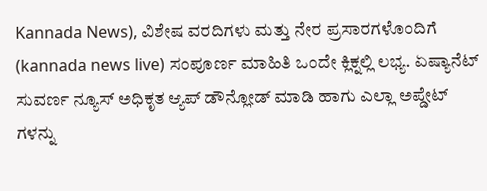Kannada News), ವಿಶೇಷ ವರದಿಗಳು ಮತ್ತು ನೇರ ಪ್ರಸಾರಗಳೊಂದಿಗೆ (kannada news live) ಸಂಪೂರ್ಣ ಮಾಹಿತಿ ಒಂದೇ ಕ್ಲಿಕ್ನಲ್ಲಿ ಲಭ್ಯ. ಏಷ್ಯಾನೆಟ್ ಸುವರ್ಣ ನ್ಯೂಸ್ ಅಧಿಕೃತ ಆ್ಯಪ್ ಡೌನ್ಲೋಡ್ ಮಾಡಿ ಹಾಗು ಎಲ್ಲಾ ಅಪ್ಡೇಟ್ ಗಳನ್ನು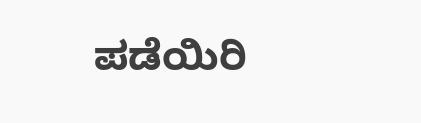ಪಡೆಯಿರಿ